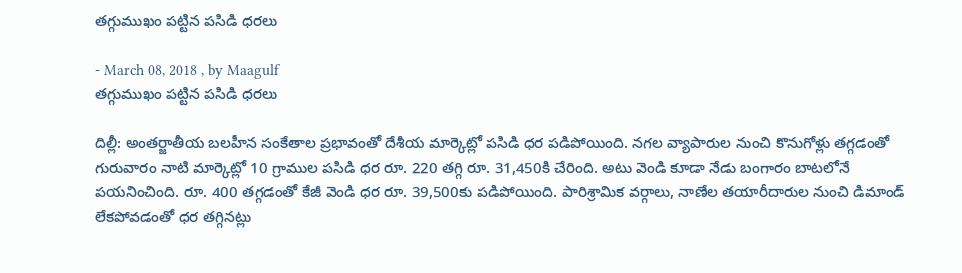తగ్గుముఖం పట్టిన పసిడి ధరలు

- March 08, 2018 , by Maagulf
తగ్గుముఖం పట్టిన పసిడి ధరలు

దిల్లీ: అంతర్జాతీయ బలహీన సంకేతాల ప్రభావంతో దేశీయ మార్కెట్లో పసిడి ధర పడిపోయింది. నగల వ్యాపారుల నుంచి కొనుగోళ్లు తగ్గడంతో గురువారం నాటి మార్కెట్లో 10 గ్రాముల పసిడి ధర రూ. 220 తగ్గి రూ. 31,450కి చేరింది. అటు వెండి కూడా నేడు బంగారం బాటలోనే పయనించింది. రూ. 400 తగ్గడంతో కేజీ వెండి ధర రూ. 39,500కు పడిపోయింది. పారిశ్రామిక వర్గాలు, నాణేల తయారీదారుల నుంచి డిమాండ్‌ లేకపోవడంతో ధర తగ్గినట్లు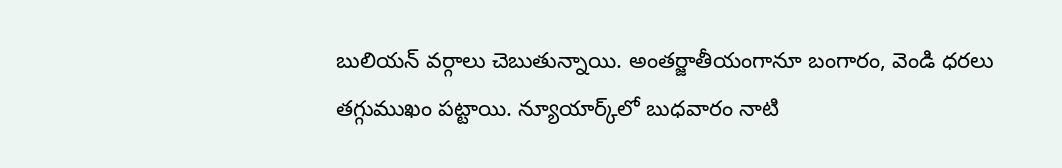బులియన్‌ వర్గాలు చెబుతున్నాయి. అంతర్జాతీయంగానూ బంగారం, వెండి ధరలు తగ్గుముఖం పట్టాయి. న్యూయార్క్‌లో బుధవారం నాటి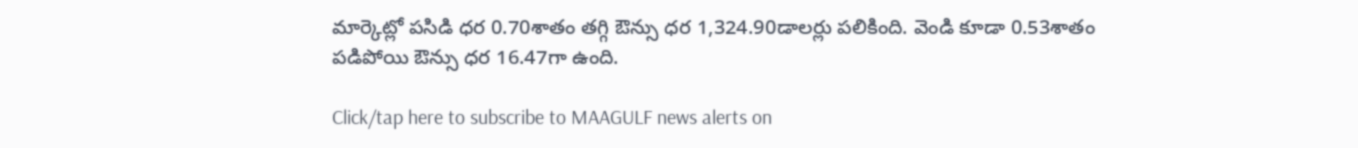మార్కెట్లో పసిడి ధర 0.70శాతం తగ్గి ఔన్సు ధర 1,324.90డాలర్లు పలికింది. వెండి కూడా 0.53శాతం పడిపోయి ఔన్సు ధర 16.47గా ఉంది.

Click/tap here to subscribe to MAAGULF news alerts on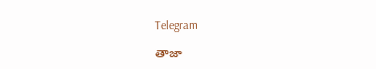Telegram

తాజా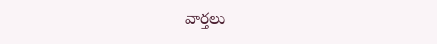వార్తలు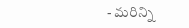- మరిన్ని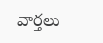వార్తలు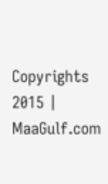Copyrights 2015 | MaaGulf.com